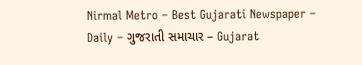Nirmal Metro – Best Gujarati Newspaper – Daily – ગુજરાતી સમાચાર – Gujarat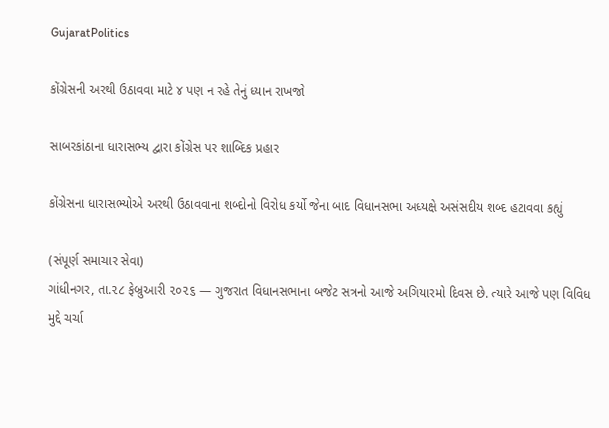GujaratPolitics

કોંગ્રેસની અરથી ઉઠાવવા માટે ૪ પણ ન રહે તેનું ધ્યાન રાખજો

સાબરકાંઠાના ધારાસભ્ય દ્વારા કોંગ્રેસ પર શાબ્દિક પ્રહાર

કોંગ્રેસના ધારાસભ્યોએ અરથી ઉઠાવવાના શબ્દોનો વિરોધ કર્યો જેના બાદ વિધાનસભા અધ્યક્ષે અસંસદીય શબ્દ હટાવવા કહ્યું

(સંપૂર્ણ સમાચાર સેવા)
ગાંધીનગર, તા.૨૮ ફેબ્રુઆરી ૨૦૨૬ — ગુજરાત વિધાનસભાના બજેટ સત્રનો આજે અગિયારમો દિવસ છે. ત્યારે આજે પણ વિવિધ મુદ્દે ચર્ચા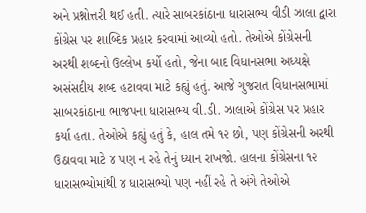અને પ્રશ્નોત્તરી થઈ હતી. ત્યારે સાબરકાંઠાના ધારાસભ્ય વીડી ઝાલા દ્વારા કોંગ્રેસ પર શાબ્દિક પ્રહાર કરવામાં આવ્યો હતો. તેઓએ કોંગ્રેસની અરથી શબ્દનો ઉલ્લેખ કર્યો હતો, જેના બાદ વિધાનસભા અધ્યક્ષે અસંસદીય શબ્દ હટાવવા માટે કહ્યું હતું. આજે ગુજરાત વિધાનસભામાં સાબરકાંઠાના ભાજપના ધારાસભ્ય વી.ડી. ઝાલાએ કોંગ્રેસ પર પ્રહાર કર્યા હતા. તેઓએ કહ્યું હતું કે, હાલ તમે ૧૨ છો, પણ કોંગ્રેસની અરથી ઉઠાવવા માટે ૪ પણ ન રહે તેનું ધ્યાન રાખજો. હાલના કોંગ્રેસના ૧૨ ધારાસભ્યોમાંથી ૪ ધારાસભ્યો પણ નહીં રહે તે અંગે તેઓએ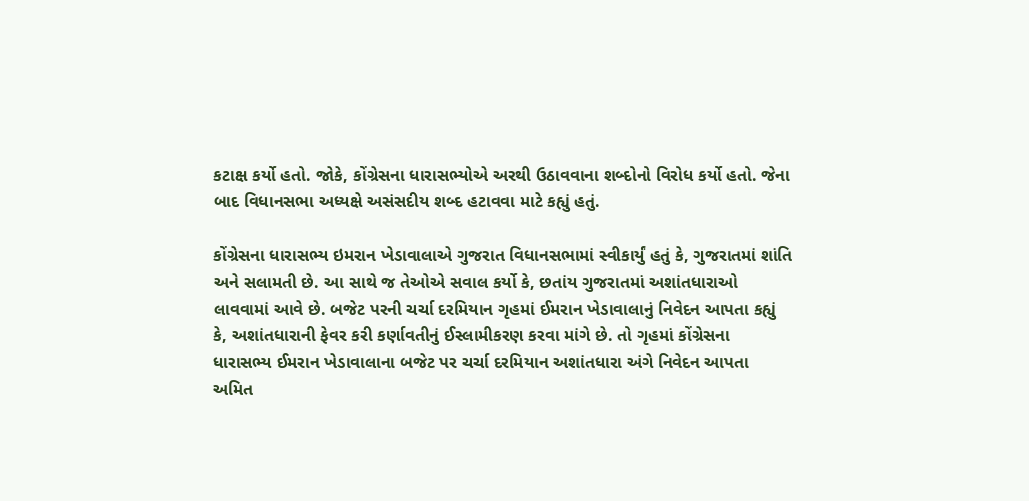કટાક્ષ કર્યો હતો. જોકે, કોંગ્રેસના ધારાસભ્યોએ અરથી ઉઠાવવાના શબ્દોનો વિરોધ કર્યો હતો. જેના બાદ વિધાનસભા અધ્યક્ષે અસંસદીય શબ્દ હટાવવા માટે કહ્યું હતું.

કોંગ્રેસના ધારાસભ્ય ઇમરાન ખેડાવાલાએ ગુજરાત વિધાનસભામાં સ્વીકાર્યું હતું કે, ગુજરાતમાં શાંતિ અને સલામતી છે. આ સાથે જ તેઓએ સવાલ કર્યો કે, છતાંય ગુજરાતમાં અશાંતધારાઓ લાવવામાં આવે છે. બજેટ પરની ચર્ચા દરમિયાન ગૃહમાં ઈમરાન ખેડાવાલાનું નિવેદન આપતા કહ્યું કે, અશાંતધારાની ફેવર કરી કર્ણાવતીનું ઈસ્લામીકરણ કરવા માંગે છે. તો ગૃહમાં કોંગ્રેસના ધારાસભ્ય ઈમરાન ખેડાવાલાના બજેટ પર ચર્ચા દરમિયાન અશાંતધારા અંગે નિવેદન આપતા અમિત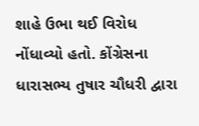શાહે ઉભા થઈ વિરોધ નોંધાવ્યો હતો. કોંગ્રેસના ધારાસભ્ય તુષાર ચૌધરી દ્વારા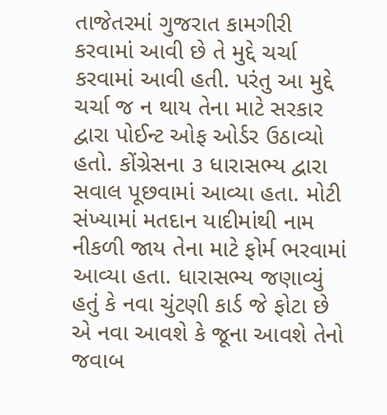તાજેતરમાં ગુજરાત કામગીરી કરવામાં આવી છે તે મુદ્દે ચર્ચા કરવામાં આવી હતી. પરંતુ આ મુદ્દે ચર્ચા જ ન થાય તેના માટે સરકાર દ્વારા પોઈન્ટ ઓફ ઓર્ડર ઉઠાવ્યો હતો. કોંગ્રેસના ૩ ધારાસભ્ય દ્વારા સવાલ પૂછવામાં આવ્યા હતા. મોટી સંખ્યામાં મતદાન યાદીમાંથી નામ નીકળી જાય તેના માટે ફોર્મ ભરવામાં આવ્યા હતા. ધારાસભ્ય જણાવ્યું હતું કે નવા ચુંટણી કાર્ડ જે ફોટા છે એ નવા આવશે કે જૂના આવશે તેનો જવાબ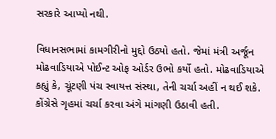સરકારે આપ્યો નથી.

વિધાનસભામાં કામગીરીનો મુદ્દો ઉઠ્યો હતો. જેમાં મંત્રી અર્જૂન મોઢવાડિયાએ પોઈન્ટ ઓફ ઓર્ડર ઉભો કર્યો હતો. મોઢવાડિયાએ કહ્યું કે, ચૂંટણી પંચ સ્વાયત્ત સંસ્થા, તેની ચર્ચા અહીં ન થઈ શકે. કોંગ્રેસે ગૃહમાં ચર્ચા કરવા અંગે માંગણી ઉઠાવી હતી.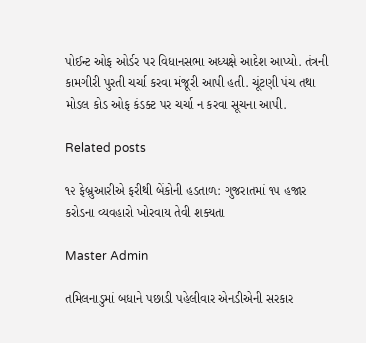પોઈન્ટ ઓફ ઓર્ડર પર વિધાનસભા અધ્યક્ષે આદેશ આપ્યો. તંત્રની કામગીરી પુરતી ચર્ચા કરવા મંજૂરી આપી હતી. ચૂંટણી પંચ તથા મોડલ કોડ ઓફ કંડક્ટ પર ચર્ચા ન કરવા સૂચના આપી.

Related posts

૧૨ ફેબ્રુઆરીએ ફરીથી બેંકોની હડતાળ: ગુજરાતમાં ૧૫ હજાર કરોડના વ્યવહારો ખોરવાય તેવી શક્યતા

Master Admin

તમિલનાડુમાં બધાને પછાડી પહેલીવાર એનડીએની સરકાર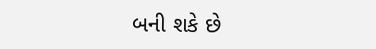બની શકે છે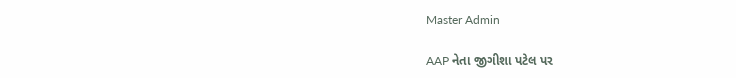Master Admin

AAP નેતા જીગીશા પટેલ પર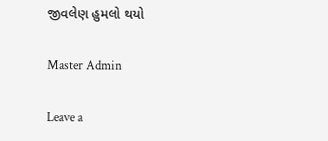જીવલેણ હુમલો થયો

Master Admin

Leave a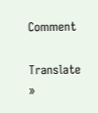Comment

Translate »